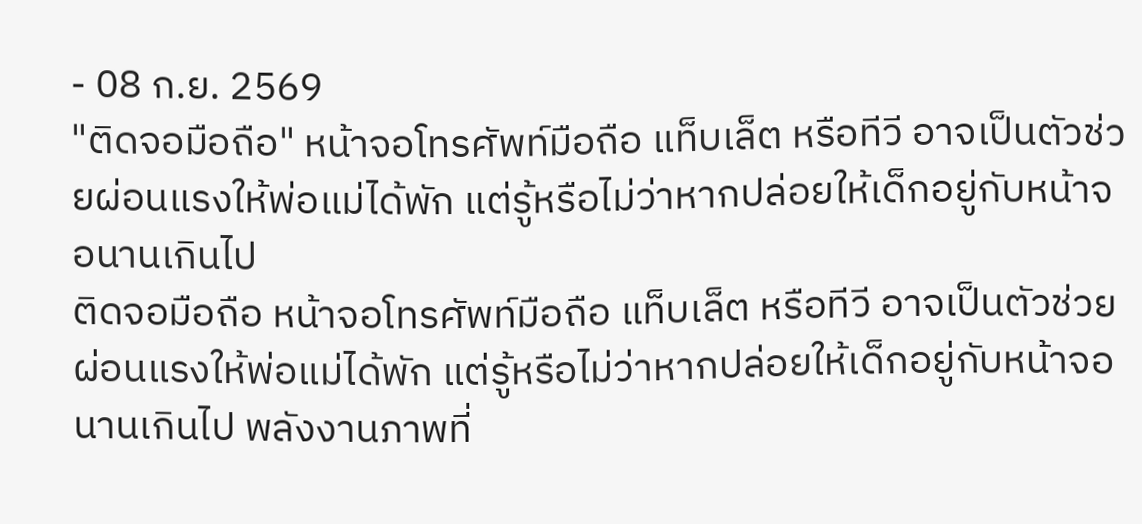- 08 ก.ย. 2569
"ติดจอมือถือ" หน้าจอโทรศัพท์มือถือ แท็บเล็ต หรือทีวี อาจเป็นตัวช่วยผ่อนแรงให้พ่อแม่ได้พัก แต่รู้หรือไม่ว่าหากปล่อยให้เด็กอยู่กับหน้าจอนานเกินไป
ติดจอมือถือ หน้าจอโทรศัพท์มือถือ แท็บเล็ต หรือทีวี อาจเป็นตัวช่วยผ่อนแรงให้พ่อแม่ได้พัก แต่รู้หรือไม่ว่าหากปล่อยให้เด็กอยู่กับหน้าจอนานเกินไป พลังงานภาพที่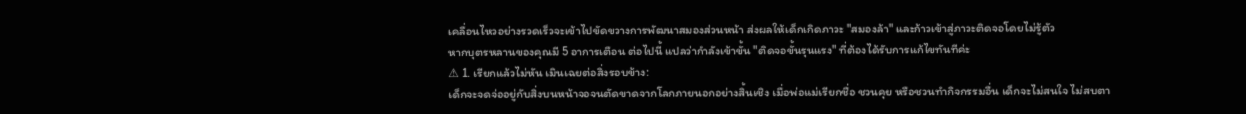เคลื่อนไหวอย่างรวดเร็วจะเข้าไปขัดขวางการพัฒนาสมองส่วนหน้า ส่งผลให้เด็กเกิดภาวะ "สมองล้า" และก้าวเข้าสู่ภาวะติดจอโดยไม่รู้ตัว
หากบุตรหลานของคุณมี 5 อาการเตือน ต่อไปนี้ แปลว่ากำลังเข้าขั้น "ติดจอขั้นรุนแรง" ที่ต้องได้รับการแก้ไขทันทีค่ะ
⚠ 1. เรียกแล้วไม่หัน เมินเฉยต่อสิ่งรอบข้าง:
เด็กจะจดจ่ออยู่กับสิ่งบนหน้าจอจนตัดขาดจากโลกภายนอกอย่างสิ้นเชิง เมื่อพ่อแม่เรียกชื่อ ชวนคุย หรือชวนทำกิจกรรมอื่น เด็กจะไม่สนใจ ไม่สบตา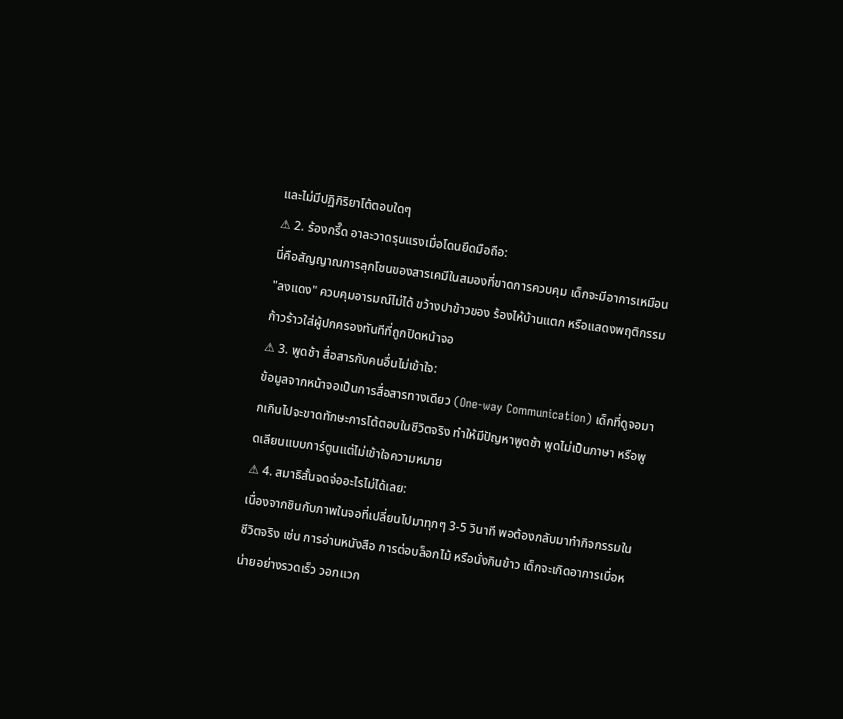และไม่มีปฏิกิริยาโต้ตอบใดๆ
⚠ 2. ร้องกรี๊ด อาละวาดรุนแรงเมื่อโดนยึดมือถือ:
นี่คือสัญญาณการลุกโชนของสารเคมีในสมองที่ขาดการควบคุม เด็กจะมีอาการเหมือน "ลงแดง" ควบคุมอารมณ์ไม่ได้ ขว้างปาข้าวของ ร้องไห้บ้านแตก หรือแสดงพฤติกรรมก้าวร้าวใส่ผู้ปกครองทันทีที่ถูกปิดหน้าจอ
⚠ 3. พูดช้า สื่อสารกับคนอื่นไม่เข้าใจ:
ข้อมูลจากหน้าจอเป็นการสื่อสารทางเดียว (One-way Communication) เด็กที่ดูจอมากเกินไปจะขาดทักษะการโต้ตอบในชีวิตจริง ทำให้มีปัญหาพูดช้า พูดไม่เป็นภาษา หรือพูดเลียนแบบการ์ตูนแต่ไม่เข้าใจความหมาย
⚠ 4. สมาธิสั้นจดจ่ออะไรไม่ได้เลย:
เนื่องจากชินกับภาพในจอที่เปลี่ยนไปมาทุกๆ 3-5 วินาที พอต้องกลับมาทำกิจกรรมในชีวิตจริง เช่น การอ่านหนังสือ การต่อบล็อกไม้ หรือนั่งกินข้าว เด็กจะเกิดอาการเบื่อหน่ายอย่างรวดเร็ว วอกแวก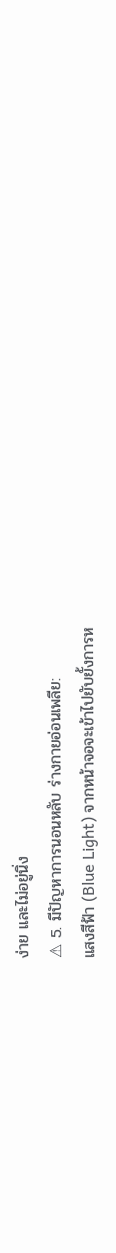ง่าย และไม่อยู่นิ่ง
⚠ 5. มีปัญหาการนอนหลับ ร่างกายอ่อนเพลีย:
แสงสีฟ้า (Blue Light) จากหน้าจอจะเข้าไปยับยั้งการห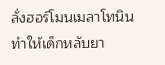ลั่งฮอร์โมนเมลาโทนิน ทำให้เด็กหลับยา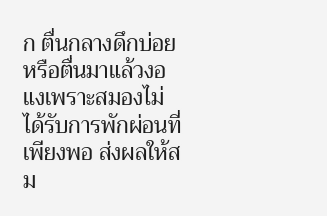ก ตื่นกลางดึกบ่อย หรือตื่นมาแล้วงอแงเพราะสมองไม่ได้รับการพักผ่อนที่เพียงพอ ส่งผลให้สม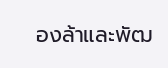องล้าและพัฒ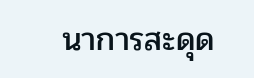นาการสะดุด